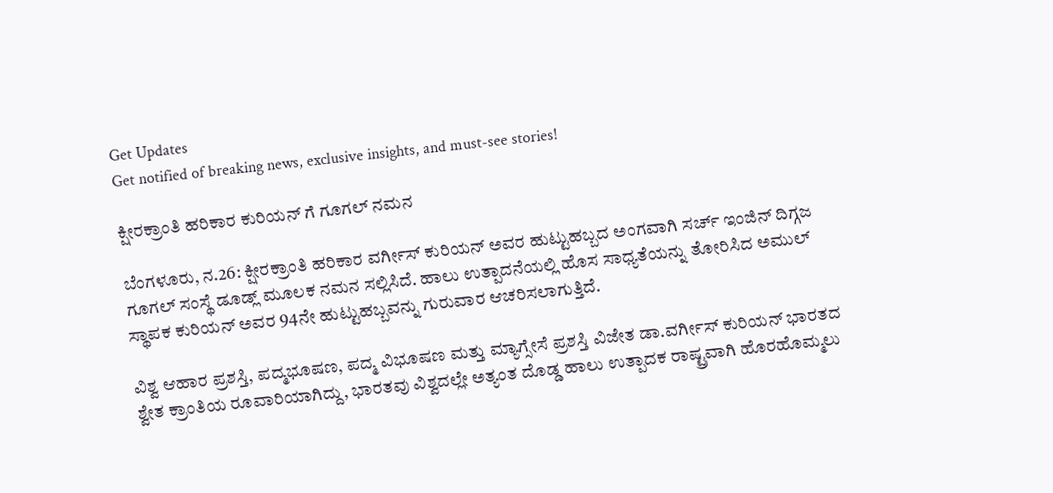Get Updates
Get notified of breaking news, exclusive insights, and must-see stories!

ಕ್ಷೀರಕ್ರಾಂತಿ ಹರಿಕಾರ ಕುರಿಯನ್ ಗೆ ಗೂಗಲ್ ನಮನ

ಬೆಂಗಳೂರು, ನ.26: ಕ್ಷೀರಕ್ರಾಂತಿ ಹರಿಕಾರ ವರ್ಗೀಸ್ ಕುರಿಯನ್ ಅವರ ಹುಟ್ಟುಹಬ್ಬದ ಅಂಗವಾಗಿ ಸರ್ಚ್ ಇಂಜಿನ್ ದಿಗ್ಗಜ ಗೂಗಲ್ ಸಂಸ್ಥೆ ಡೂಡ್ಲ್ ಮೂಲಕ ನಮನ ಸಲ್ಲಿಸಿದೆ. ಹಾಲು ಉತ್ಪಾದನೆಯಲ್ಲಿ ಹೊಸ ಸಾಧ್ಯತೆಯನ್ನು ತೋರಿಸಿದ ಅಮುಲ್ ಸ್ಥಾಪಕ ಕುರಿಯನ್ ಅವರ 94ನೇ ಹುಟ್ಟುಹಬ್ಬವನ್ನು ಗುರುವಾರ ಆಚರಿಸಲಾಗುತ್ತಿದೆ.

ವಿಶ್ವ ಆಹಾರ ಪ್ರಶಸ್ತಿ, ಪದ್ಮಭೂಷಣ, ಪದ್ಮ ವಿಭೂಷಣ ಮತ್ತು ಮ್ಯಾಗ್ಸೇಸೆ ಪ್ರಶಸ್ತಿ ವಿಜೇತ ಡಾ.ವರ್ಗೀಸ್ ಕುರಿಯನ್ ಭಾರತದ ಶ್ವೇತ ಕ್ರಾಂತಿಯ ರೂವಾರಿಯಾಗಿದ್ದು, ಭಾರತವು ವಿಶ್ವದಲ್ಲೇ ಅತ್ಯಂತ ದೊಡ್ಡ ಹಾಲು ಉತ್ಪಾದಕ ರಾಷ್ಟ್ರವಾಗಿ ಹೊರಹೊಮ್ಮಲು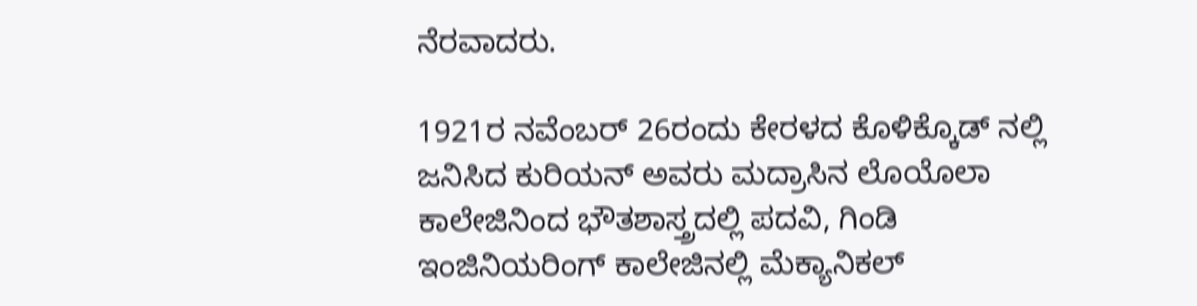ನೆರವಾದರು.

1921ರ ನವೆಂಬರ್ 26ರಂದು ಕೇರಳದ ಕೊಳಿಕ್ಕೊಡ್ ನಲ್ಲಿ ಜನಿಸಿದ ಕುರಿಯನ್ ಅವರು ಮದ್ರಾಸಿನ ಲೊಯೊಲಾ ಕಾಲೇಜಿನಿಂದ ಭೌತಶಾಸ್ತ್ರದಲ್ಲಿ ಪದವಿ, ಗಿಂಡಿ ಇಂಜಿನಿಯರಿಂಗ್ ಕಾಲೇಜಿನಲ್ಲಿ ಮೆಕ್ಯಾನಿಕಲ್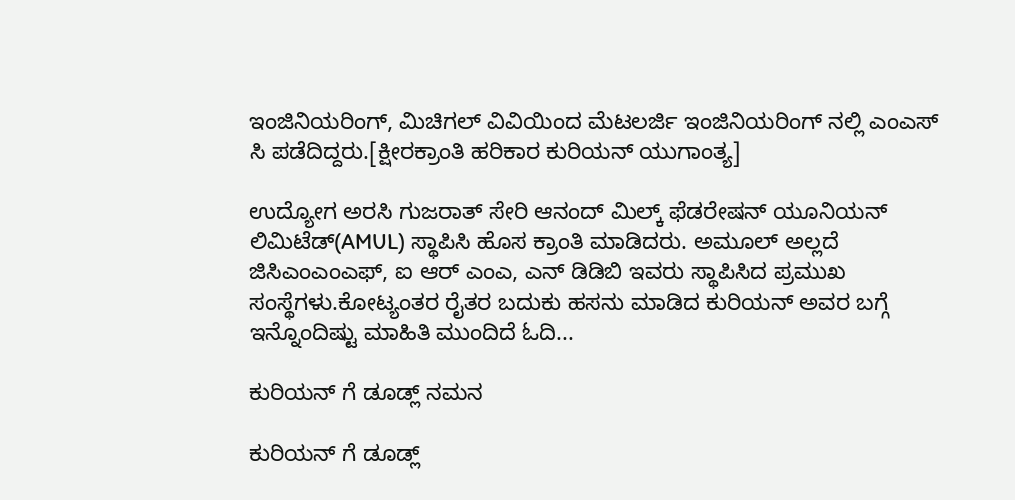ಇಂಜಿನಿಯರಿಂಗ್, ಮಿಚಿಗಲ್ ವಿವಿಯಿಂದ ಮೆಟಲರ್ಜಿ ಇಂಜಿನಿಯರಿಂಗ್ ನಲ್ಲಿ ಎಂಎಸ್ ಸಿ ಪಡೆದಿದ್ದರು.[ಕ್ಷೀರಕ್ರಾಂತಿ ಹರಿಕಾರ ಕುರಿಯನ್ ಯುಗಾಂತ್ಯ]

ಉದ್ಯೋಗ ಅರಸಿ ಗುಜರಾತ್ ಸೇರಿ ಆನಂದ್ ಮಿಲ್ಕ್ ಫೆಡರೇಷನ್ ಯೂನಿಯನ್ ಲಿಮಿಟೆಡ್(AMUL) ಸ್ಥಾಪಿಸಿ ಹೊಸ ಕ್ರಾಂತಿ ಮಾಡಿದರು. ಅಮೂಲ್ ಅಲ್ಲದೆ ಜಿಸಿಎಂಎಂಎಫ್, ಐ ಆರ್ ಎಂಎ, ಎನ್ ಡಿಡಿಬಿ ಇವರು ಸ್ಥಾಪಿಸಿದ ಪ್ರಮುಖ ಸಂಸ್ಥೆಗಳು.ಕೋಟ್ಯಂತರ ರೈತರ ಬದುಕು ಹಸನು ಮಾಡಿದ ಕುರಿಯನ್ ಅವರ ಬಗ್ಗೆ ಇನ್ನೊಂದಿಷ್ಟು ಮಾಹಿತಿ ಮುಂದಿದೆ ಓದಿ...

ಕುರಿಯನ್ ಗೆ ಡೂಡ್ಲ್ ನಮನ

ಕುರಿಯನ್ ಗೆ ಡೂಡ್ಲ್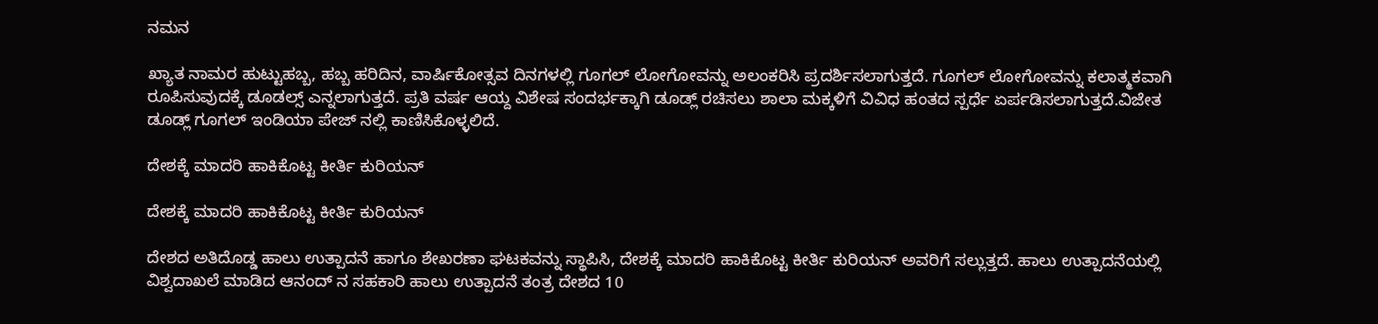ನಮನ

ಖ್ಯಾತ ನಾಮರ ಹುಟ್ಟುಹಬ್ಬ, ಹಬ್ಬ ಹರಿದಿನ, ವಾರ್ಷಿಕೋತ್ಸವ ದಿನಗಳಲ್ಲಿ ಗೂಗಲ್ ಲೋಗೋವನ್ನು ಅಲಂಕರಿಸಿ ಪ್ರದರ್ಶಿಸಲಾಗುತ್ತದೆ. ಗೂಗಲ್ ಲೋಗೋವನ್ನು ಕಲಾತ್ಮಕವಾಗಿ ರೂಪಿಸುವುದಕ್ಕೆ ಡೂಡಲ್ಸ್ ಎನ್ನಲಾಗುತ್ತದೆ. ಪ್ರತಿ ವರ್ಷ ಆಯ್ದ ವಿಶೇಷ ಸಂದರ್ಭಕ್ಕಾಗಿ ಡೂಡ್ಲ್ ರಚಿಸಲು ಶಾಲಾ ಮಕ್ಕಳಿಗೆ ವಿವಿಧ ಹಂತದ ಸ್ಪರ್ಧೆ ಏರ್ಪಡಿಸಲಾಗುತ್ತದೆ.ವಿಜೇತ ಡೂಡ್ಲ್ ಗೂಗಲ್ ಇಂಡಿಯಾ ಪೇಜ್ ನಲ್ಲಿ ಕಾಣಿಸಿಕೊಳ್ಳಲಿದೆ.

ದೇಶಕ್ಕೆ ಮಾದರಿ ಹಾಕಿಕೊಟ್ಟ ಕೀರ್ತಿ ಕುರಿಯನ್

ದೇಶಕ್ಕೆ ಮಾದರಿ ಹಾಕಿಕೊಟ್ಟ ಕೀರ್ತಿ ಕುರಿಯನ್

ದೇಶದ ಅತಿದೊಡ್ಡ ಹಾಲು ಉತ್ಪಾದನೆ ಹಾಗೂ ಶೇಖರಣಾ ಘಟಕವನ್ನು ಸ್ಥಾಪಿಸಿ, ದೇಶಕ್ಕೆ ಮಾದರಿ ಹಾಕಿಕೊಟ್ಟ ಕೀರ್ತಿ ಕುರಿಯನ್ ಅವರಿಗೆ ಸಲ್ಲುತ್ತದೆ. ಹಾಲು ಉತ್ಪಾದನೆಯಲ್ಲಿ ವಿಶ್ವದಾಖಲೆ ಮಾಡಿದ ಆನಂದ್ ನ ಸಹಕಾರಿ ಹಾಲು ಉತ್ಪಾದನೆ ತಂತ್ರ ದೇಶದ 10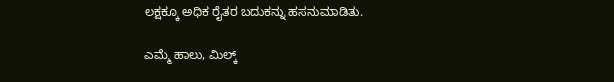ಲಕ್ಷಕ್ಕೂ ಅಧಿಕ ರೈತರ ಬದುಕನ್ನು ಹಸನುಮಾಡಿತು.

ಎಮ್ಮೆ ಹಾಲು, ಮಿಲ್ಕ್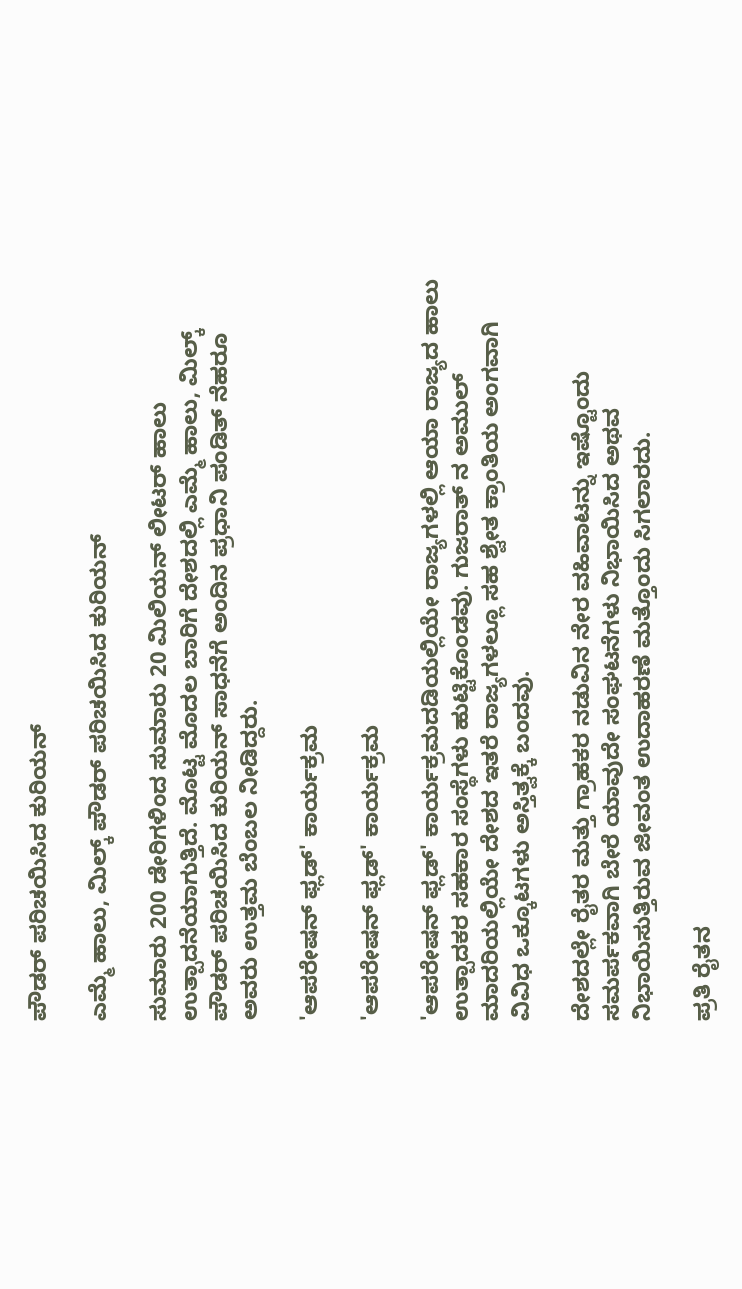ಪೌಡರ್ ಪರಿಚಯಿಸಿದ ಕುರಿಯನ್

ಎಮ್ಮೆ ಹಾಲು, ಮಿಲ್ಕ್ ಪೌಡರ್ ಪರಿಚಯಿಸಿದ ಕುರಿಯನ್

ಸುಮಾರು 200 ಡೇರಿಗಳಿಂದ ಸುಮಾರು 20 ಮಿಲಿಯನ್ ಲೀಟರ್ ಹಾಲು ಉತ್ಪಾದನೆಯಾಗುತ್ತಿದೆ. ಮೊಟ್ಟ ಮೊದಲ ಬಾರಿಗೆ ದೇಶದಲ್ಲಿ ಎಮ್ಮೆ ಹಾಲು, ಮಿಲ್ಕ್ ಪೌಡರ್ ಪರಿಚಯಿಸಿದ ಕುರಿಯನ್ ಸಾಧನೆಗೆ ಅಂದಿನ ಪ್ರಧಾನಿ ಪಂಡಿತ್ ನೆಹರೂ ಅವರು ಉತ್ತಮ ಬೆಂಬಲ ನೀಡಿದ್ದರು.

'ಆಪರೇಷನ್ ಫ್ಲಡ್' ಕಾರ್ಯಕ್ರಮ

'ಆಪರೇಷನ್ ಫ್ಲಡ್' ಕಾರ್ಯಕ್ರಮ

'ಆಪರೇಷನ್ ಫ್ಲಡ್' ಕಾರ್ಯಕ್ರಮದಡಿಯಲ್ಲಿಯೇ ರಾಜ್ಯಗಳಲ್ಲಿ ಆಯಾ ರಾಜ್ಯದ ಹಾಲು ಉತ್ಪಾದಕರ ಸಹಕಾರ ಸಂಸ್ಥೆಗಳು ಹುಟ್ಟಿಕೊಂಡವು. ಗುಜರಾತ್ ನ ಅಮುಲ್ ಮಾದರಿಯಲ್ಲಿಯೇ ದೇಶದ ಇತರೆ ರಾಜ್ಯಗಳಲ್ಲೂ ಸಹ ಶ್ವೇತ ಕ್ರಾಂತಿಯ ಅಂಗವಾಗಿ ವಿವಿಧ ಒಕ್ಕೂಟಗಳು ಅಸ್ತಿತ್ವಕ್ಕೆ ಬಂದವು.

ದೇಶದಲ್ಲೇ ರೈತರ ಮತ್ತು ಗ್ರಾಹಕರ ನಡುವಿನ ನೇರ ವಹಿವಾಟನ್ನು ಇಷ್ಟೊಂದು ಸಮರ್ಪಕವಾಗಿ ಬೇರೆ ಯಾವುದೇ ಸಂಘಟನೆಗಳು ನಿಭಾಯಿಸಿದ ಅಥವ ನಿಭಾಯಿಸುತ್ತಿರುವ ಜೀವಂತ ಉದಾಹರಣೆ ಮತ್ತೊಂದು ಸಿಗಲಾರದು.

ಪ್ರತಿ ರೈತನ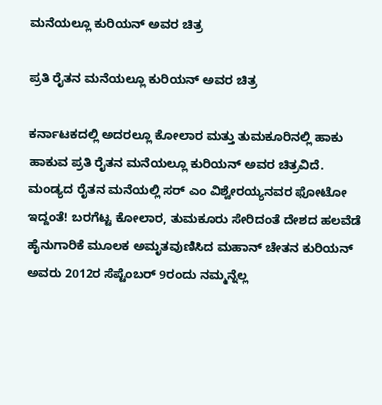ಮನೆಯಲ್ಲೂ ಕುರಿಯನ್ ಅವರ ಚಿತ್ರ

ಪ್ರತಿ ರೈತನ ಮನೆಯಲ್ಲೂ ಕುರಿಯನ್ ಅವರ ಚಿತ್ರ

ಕರ್ನಾಟಕದಲ್ಲಿ ಅದರಲ್ಲೂ ಕೋಲಾರ ಮತ್ತು ತುಮಕೂರಿನಲ್ಲಿ ಹಾಕು ಹಾಕುವ ಪ್ರತಿ ರೈತನ ಮನೆಯಲ್ಲೂ ಕುರಿಯನ್ ಅವರ ಚಿತ್ರವಿದೆ. ಮಂಡ್ಯದ ರೈತನ ಮನೆಯಲ್ಲಿ ಸರ್ ಎಂ ವಿಶ್ವೇರಯ್ಯನವರ ಫೋಟೋ ಇದ್ದಂತೆ! ಬರಗೆಟ್ಟ ಕೋಲಾರ, ತುಮಕೂರು ಸೇರಿದಂತೆ ದೇಶದ ಹಲವೆಡೆ ಹೈನುಗಾರಿಕೆ ಮೂಲಕ ಅಮೃತವುಣಿಸಿದ ಮಹಾನ್ ಚೇತನ ಕುರಿಯನ್ ಅವರು 2012ರ ಸೆಪ್ಟೆಂಬರ್ 9ರಂದು ನಮ್ಮನ್ನೆಲ್ಲ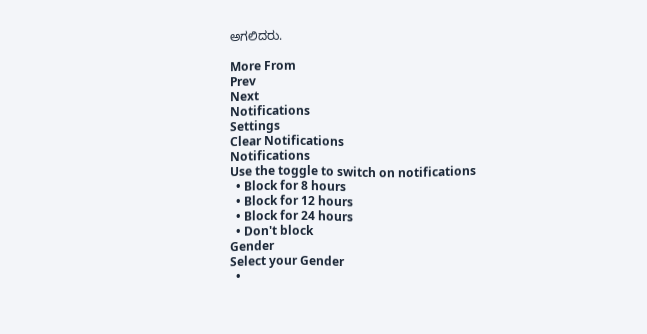ಅಗಲಿದರು.

More From
Prev
Next
Notifications
Settings
Clear Notifications
Notifications
Use the toggle to switch on notifications
  • Block for 8 hours
  • Block for 12 hours
  • Block for 24 hours
  • Don't block
Gender
Select your Gender
  •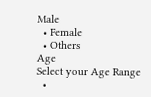Male
  • Female
  • Others
Age
Select your Age Range
  •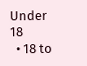Under 18
  • 18 to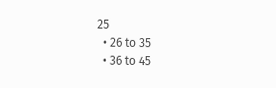25
  • 26 to 35
  • 36 to 45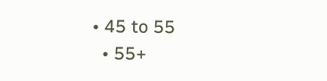• 45 to 55
  • 55+